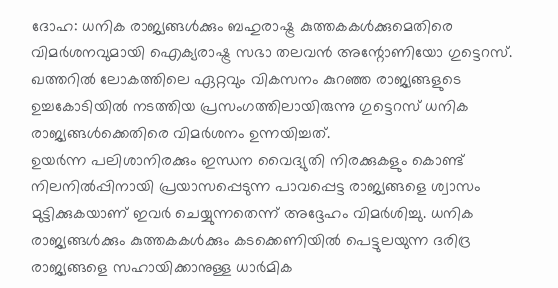ദോഹ: ധനിക രാജ്യങ്ങൾക്കും ബഹുരാഷ്ട്ര കുത്തകകൾക്കുമെതിരെ വിമർശനവുമായി ഐക്യരാഷ്ട്ര സഭാ തലവൻ അന്റോണിയോ ഗുട്ടെറസ്. ഖത്തറിൽ ലോകത്തിലെ ഏറ്റവും വികസനം കുറഞ്ഞ രാജ്യങ്ങളുടെ ഉച്ചകോടിയിൽ നടത്തിയ പ്രസംഗത്തിലായിരുന്നു ഗുട്ടെറസ് ധനിക രാജ്യങ്ങൾക്കെതിരെ വിമർശനം ഉന്നയിച്ചത്.
ഉയർന്ന പലിശാനിരക്കും ഇന്ധന വൈദ്യുതി നിരക്കുകളും കൊണ്ട് നിലനിൽപ്പിനായി പ്രയാസപ്പെടുന്ന പാവപ്പെട്ട രാജ്യങ്ങളെ ശ്വാസം മുട്ടിക്കുകയാണ് ഇവർ ചെയ്യുന്നതെന്ന് അദ്ദേഹം വിമർശിച്ചു. ധനിക രാജ്യങ്ങൾക്കും കുത്തകകൾക്കും കടക്കെണിയിൽ പെട്ടുലയുന്ന ദരിദ്ര രാജ്യങ്ങളെ സഹായിക്കാനുള്ള ധാർമിക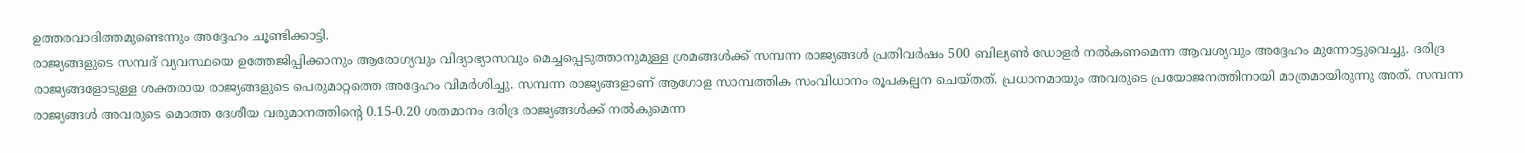ഉത്തരവാദിത്തമുണ്ടെന്നും അദ്ദേഹം ചൂണ്ടിക്കാട്ടി.
രാജ്യങ്ങളുടെ സമ്പദ് വ്യവസ്ഥയെ ഉത്തേജിപ്പിക്കാനും ആരോഗ്യവും വിദ്യാഭ്യാസവും മെച്ചപ്പെടുത്താനുമുള്ള ശ്രമങ്ങൾക്ക് സമ്പന്ന രാജ്യങ്ങൾ പ്രതിവർഷം 500 ബില്യൺ ഡോളർ നൽകണമെന്ന ആവശ്യവും അദ്ദേഹം മുന്നോട്ടുവെച്ചു. ദരിദ്ര രാജ്യങ്ങളോടുള്ള ശക്തരായ രാജ്യങ്ങളുടെ പെരുമാറ്റത്തെ അദ്ദേഹം വിമർശിച്ചു. സമ്പന്ന രാജ്യങ്ങളാണ് ആഗോള സാമ്പത്തിക സംവിധാനം രൂപകല്പന ചെയ്തത്. പ്രധാനമായും അവരുടെ പ്രയോജനത്തിനായി മാത്രമായിരുന്നു അത്. സമ്പന്ന രാജ്യങ്ങൾ അവരുടെ മൊത്ത ദേശീയ വരുമാനത്തിന്റെ 0.15-0.20 ശതമാനം ദരിദ്ര രാജ്യങ്ങൾക്ക് നൽകുമെന്ന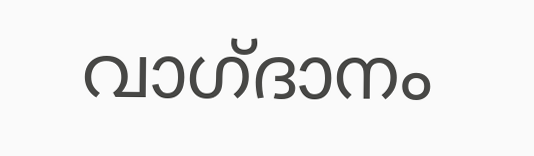വാഗ്ദാനം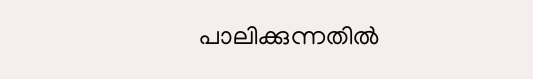പാലിക്കുന്നതിൽ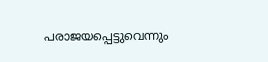പരാജയപ്പെട്ടുവെന്നും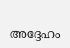അദ്ദേഹം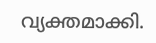വ്യക്തമാക്കി.